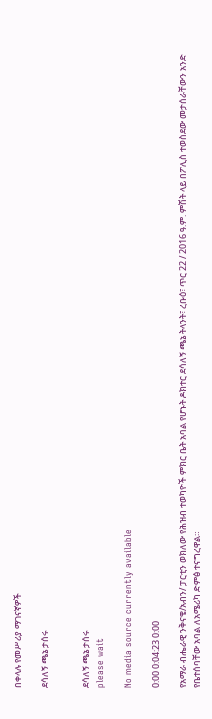በቀላሉ የመሥሪያ ማገናኛዎች

ደሳለኝ ጫኔ ታሰሩ


ደሳለኝ ጫኔ ታሰሩ
please wait

No media source currently available

0:00 0:04:23 0:00

የአማራ ብሔራዊ ንቅናቄ/አብን/ ፓርቲን ወክለው የሕዝብ ተወካዮች ምክር ቤት አባል የሆኑት ዶክተር ደሳለኝ ጫኔ ትላንት፣ ረቡዕ፣ ጥር 22 / 2016 ዓ.ም. ምሽት ላይ በፖሊስ ተወስደው መታሰራቸውን አንድ የቤተሰባቸው አባል ለአሜሪካ ድምፅ ተናግረዋል።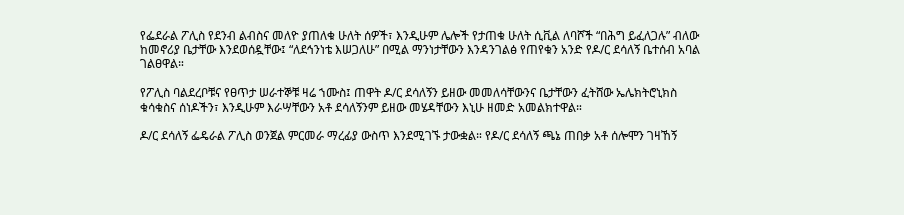የፌደራል ፖሊስ የደንብ ልብስና መለዮ ያጠለቁ ሁለት ሰዎች፣ እንዲሁም ሌሎች የታጠቁ ሁለት ሲቪል ለባሾች “በሕግ ይፈለጋሉ” ብለው ከመኖሪያ ቤታቸው እንደወሰዷቸው፤ “ለደኅንነቴ እሠጋለሁ” በሚል ማንነታቸውን እንዳንገልፅ የጠየቁን አንድ የዶ/ር ደሳለኝ ቤተሰብ አባል ገልፀዋል።

የፖሊስ ባልደረቦቹና የፀጥታ ሠራተኞቹ ዛሬ ኀሙስ፤ ጠዋት ዶ/ር ደሳለኝን ይዘው መመለሳቸውንና ቤታቸውን ፈትሸው ኤሌክትሮኒክስ ቁሳቁስና ሰነዶችን፣ እንዲሁም እራሣቸውን አቶ ደሳለኝንም ይዘው መሄዳቸውን እኒሁ ዘመድ አመልክተዋል።

ዶ/ር ደሳለኝ ፌዴራል ፖሊስ ወንጀል ምርመራ ማረፊያ ውስጥ እንደሚገኙ ታውቋል። የዶ/ር ደሳለኝ ጫኔ ጠበቃ አቶ ሰሎሞን ገዛኸኝ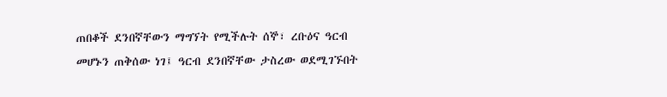ጠበቆች ደንበኛቸውን ማግኘት የሚችሉት ሰኞ፣ ረቡዕና ዓርብ መሆኑን ጠቅሰው ነገ፤ ዓርብ ደንበኛቸው ታስረው ወደሚገኙበት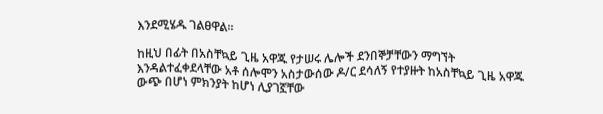እንደሚሄዱ ገልፀዋል።

ከዚህ በፊት በአስቸኳይ ጊዜ አዋጁ የታሠሩ ሌሎች ደንበኞቻቸውን ማግኘት እንዳልተፈቀደላቸው አቶ ሰሎሞን አስታውሰው ዶ/ር ደሳለኝ የተያዙት ከአስቸኳይ ጊዜ አዋጁ ውጭ በሆነ ምክንያት ከሆነ ሊያገኟቸው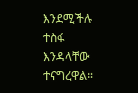እንደሚችሉ ተስፋ እንዳላቸው ተናግረዋል።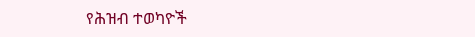የሕዝብ ተወካዮች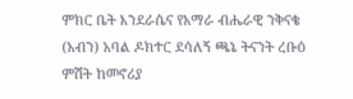ምክር ቤት እንደራሴና የአማራ ብሔራዊ ንቅናቄ (አብን) አባል ዶክተር ደሳለኝ ጫኔ ትናንት ረቡዕ ምሽት ከመኖሪያ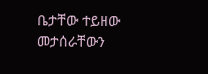ቤታቸው ተይዘው መታሰራቸውን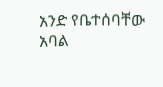አንድ የቤተሰባቸው አባል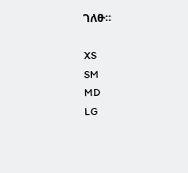ገለፁ።

XS
SM
MD
LG